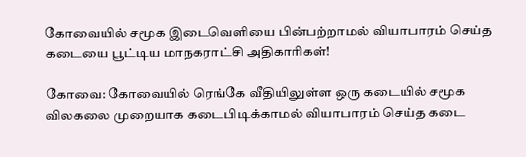கோவையில் சமூக இடைவெளியை பின்பற்றாமல் வியாபாரம் செய்த கடையை பூட்டிய மாநகராட்சி அதிகாரிகள்!

கோவை: கோவையில் ரெங்கே வீதியிலுள்ள ஒரு கடையில்‌ சமூக விலகலை முறையாக கடைபிடிக்காமல் வியாபாரம் செய்த கடை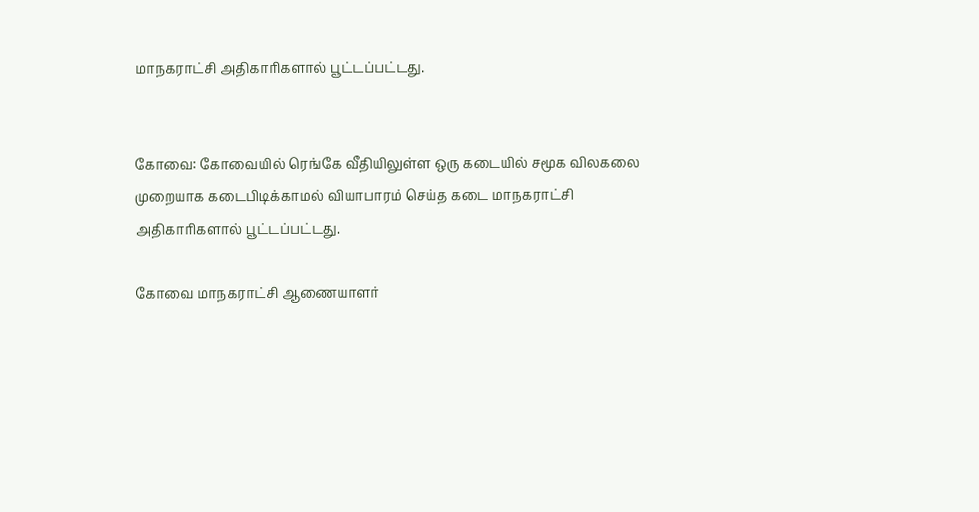மாநகராட்சி அதிகாரிகளால் பூட்டப்பட்டது.


கோவை: கோவையில் ரெங்கே வீதியிலுள்ள ஒரு கடையில்‌ சமூக விலகலை முறையாக கடைபிடிக்காமல் வியாபாரம் செய்த கடை மாநகராட்சி அதிகாரிகளால் பூட்டப்பட்டது.

கோவை மாநகராட்சி ஆணையாளர்‌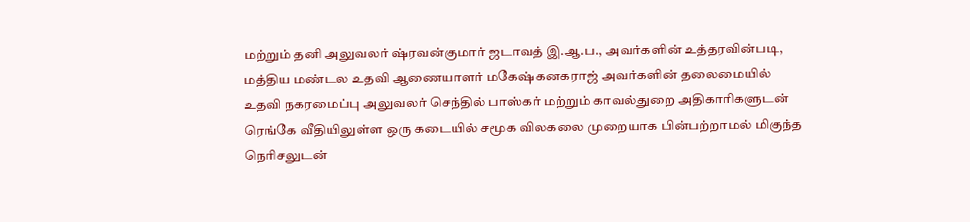மற்றும்‌ தனி அலுவலர்‌ ஷ்ரவன்குமார்‌ ஜடாவத்‌ இ.ஆ.ப., அவர்களின்‌ உத்தரவின்படி, மத்திய மண்டல உதவி ஆணையாளர்‌ மகேஷ்கனகராஜ்‌ அவர்களின்‌ தலைமையில்‌ உதவி நகரமைப்பு அலுவலர்‌ செந்தில் பாஸ்கர்‌ மற்றும்‌ காவல்துறை அதிகாரிகளுடன்‌ ரெங்கே வீதியிலுள்ள ஒரு கடையில்‌ சமூக விலகலை முறையாக பின்பற்றாமல்‌ மிகுந்த நெரிசலுடன்‌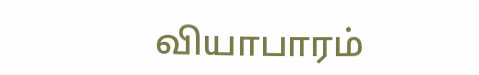வியாபாரம்‌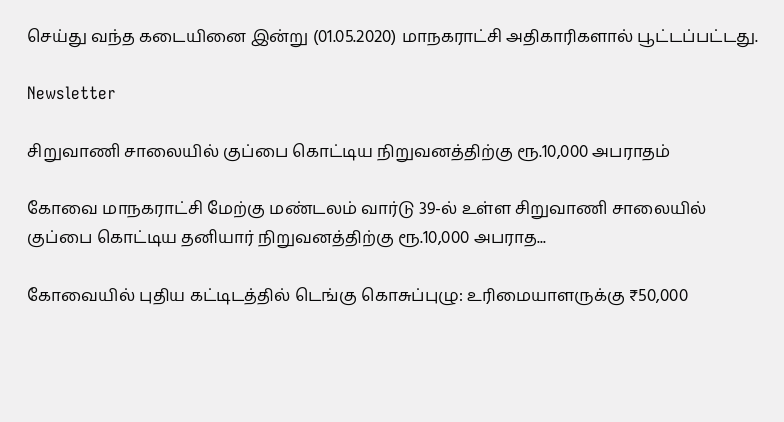செய்து வந்த கடையினை இன்று (01.05.2020) மாநகராட்சி அதிகாரிகளால்‌ பூட்டப்பட்டது.

Newsletter

சிறுவாணி சாலையில் குப்பை கொட்டிய நிறுவனத்திற்கு ரூ.10,000 அபராதம்

கோவை மாநகராட்சி மேற்கு மண்டலம் வார்டு 39-ல் உள்ள சிறுவாணி சாலையில் குப்பை கொட்டிய தனியார் நிறுவனத்திற்கு ரூ.10,000 அபராத...

கோவையில் புதிய கட்டிடத்தில் டெங்கு கொசுப்புழு: உரிமையாளருக்கு ₹50,000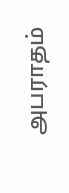அபராதம்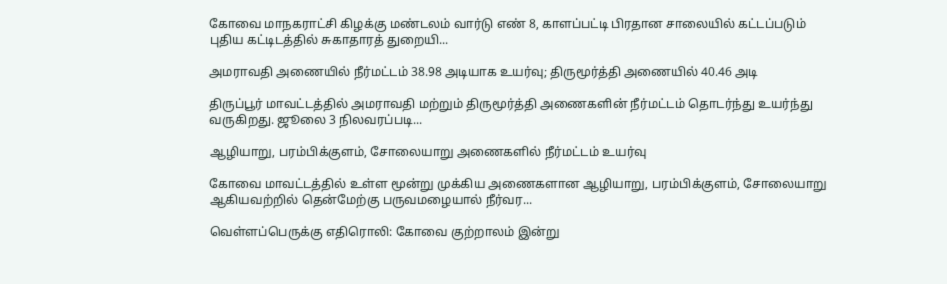கோவை மாநகராட்சி கிழக்கு மண்டலம் வார்டு எண் 8, காளப்பட்டி பிரதான சாலையில் கட்டப்படும் புதிய கட்டிடத்தில் சுகாதாரத் துறையி...

அமராவதி அணையில் நீர்மட்டம் 38.98 அடியாக உயர்வு; திருமூர்த்தி அணையில் 40.46 அடி

திருப்பூர் மாவட்டத்தில் அமராவதி மற்றும் திருமூர்த்தி அணைகளின் நீர்மட்டம் தொடர்ந்து உயர்ந்து வருகிறது. ஜூலை 3 நிலவரப்படி...

ஆழியாறு, பரம்பிக்குளம், சோலையாறு அணைகளில் நீர்மட்டம் உயர்வு

கோவை மாவட்டத்தில் உள்ள மூன்று முக்கிய அணைகளான ஆழியாறு, பரம்பிக்குளம், சோலையாறு ஆகியவற்றில் தென்மேற்கு பருவமழையால் நீர்வர...

வெள்ளப்பெருக்கு எதிரொலி: கோவை குற்றாலம் இன்று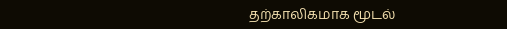தற்காலிகமாக மூடல்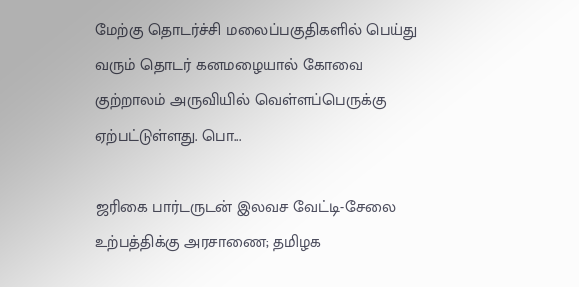மேற்கு தொடர்ச்சி மலைப்பகுதிகளில் பெய்து வரும் தொடர் கனமழையால் கோவை குற்றாலம் அருவியில் வெள்ளப்பெருக்கு ஏற்பட்டுள்ளது. பொ...

ஜரிகை பார்டருடன் இலவச வேட்டி-சேலை உற்பத்திக்கு அரசாணை; தமிழக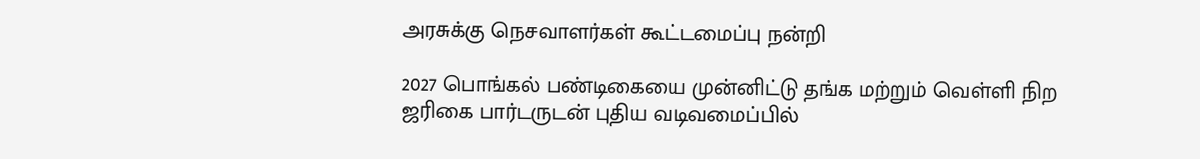அரசுக்கு நெசவாளர்கள் கூட்டமைப்பு நன்றி

2027 பொங்கல் பண்டிகையை முன்னிட்டு தங்க மற்றும் வெள்ளி நிற ஜரிகை பார்டருடன் புதிய வடிவமைப்பில்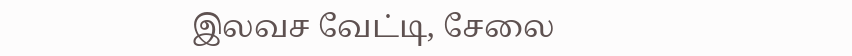இலவச வேட்டி, சேலை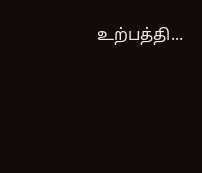உற்பத்தி...